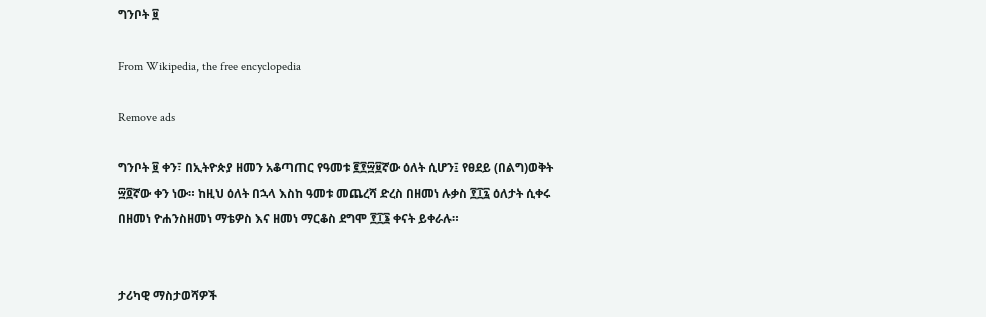ግንቦት ፱

From Wikipedia, the free encyclopedia

Remove ads

ግንቦት ፱ ቀን፣ በኢትዮጵያ ዘመን አቆጣጠር የዓመቱ ፪፻፵፱ኛው ዕለት ሲሆን፤ የፀደይ (በልግ)ወቅት ፵፬ኛው ቀን ነው። ከዚህ ዕለት በኋላ እስከ ዓመቱ መጨረሻ ድረስ በዘመነ ሉቃስ ፻፲፯ ዕለታት ሲቀሩ በዘመነ ዮሐንስዘመነ ማቴዎስ እና ዘመነ ማርቆስ ደግሞ ፻፲፮ ቀናት ይቀራሉ።


ታሪካዊ ማስታወሻዎች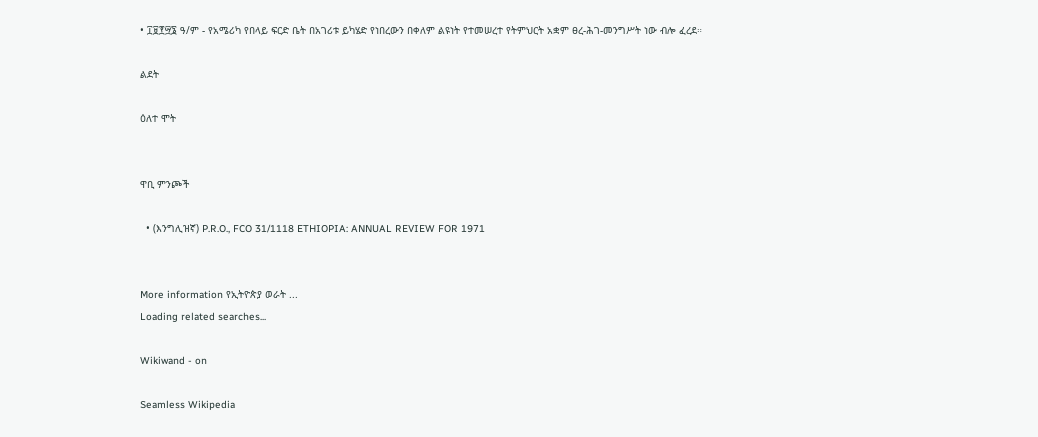• ፲፱፻፵፮ ዓ/ም - የአሜሪካ የበላይ ፍርድ ቤት በአገሪቱ ይካሄድ የነበረውን በቀለም ልዩነት የተመሠረተ የትምህርት አቋም ፀረ-ሕገ-መንግሥት ነው ብሎ ፈረደ።

ልደት

ዕለተ ሞት


ዋቢ ምንጮች

  • (እንግሊዝኛ) P.R.O., FCO 31/1118 ETHIOPIA: ANNUAL REVIEW FOR 1971


More information የኢትዮጵያ ወራት ...
Loading related searches...

Wikiwand - on

Seamless Wikipedia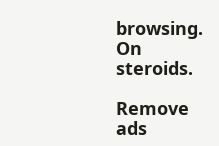browsing. On steroids.

Remove ads